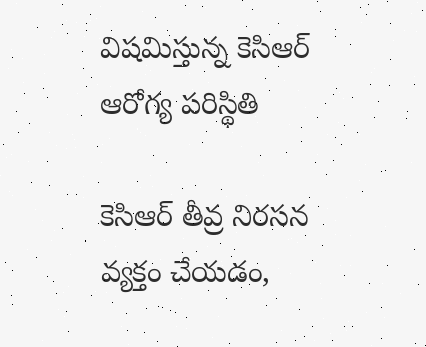విషమిస్తున్న కెసిఆర్ ఆరోగ్య పరిస్థితి

కెసిఆర్ తీవ్ర నిరసన వ్యక్తం చేయడం,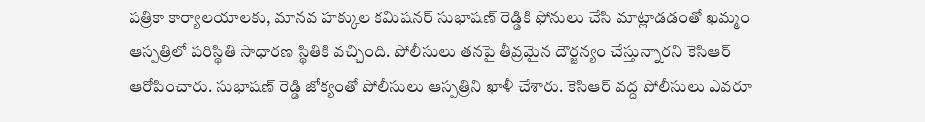పత్రికా కార్యాలయాలకు, మానవ హక్కుల కమిషనర్ సుభాషణ్ రెడ్డికి ఫోనులు చేసి మాట్లాడడంతో ఖమ్మం ఆస్పత్రిలో పరిస్థితి సాధారణ స్థితికి వచ్చింది. పోలీసులు తనపై తీవ్రమైన దౌర్జన్యం చేస్తున్నారని కెసిఆర్ ఆరోపించారు. సుభాషణ్ రెడ్డి జోక్యంతో పోలీసులు ఆస్పత్రిని ఖాళీ చేశారు. కెసిఆర్ వద్ద పోలీసులు ఎవరూ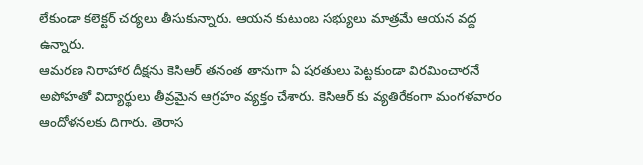లేకుండా కలెక్టర్ చర్యలు తీసుకున్నారు. ఆయన కుటుంబ సభ్యులు మాత్రమే ఆయన వద్ద ఉన్నారు.
ఆమరణ నిరాహార దీక్షను కెసిఆర్ తనంత తానుగా ఏ షరతులు పెట్టకుండా విరమించారనే అపోహతో విద్యార్థులు తీవ్రమైన ఆగ్రహం వ్యక్తం చేశారు. కెసిఆర్ కు వ్యతిరేకంగా మంగళవారం ఆందోళనలకు దిగారు. తెరాస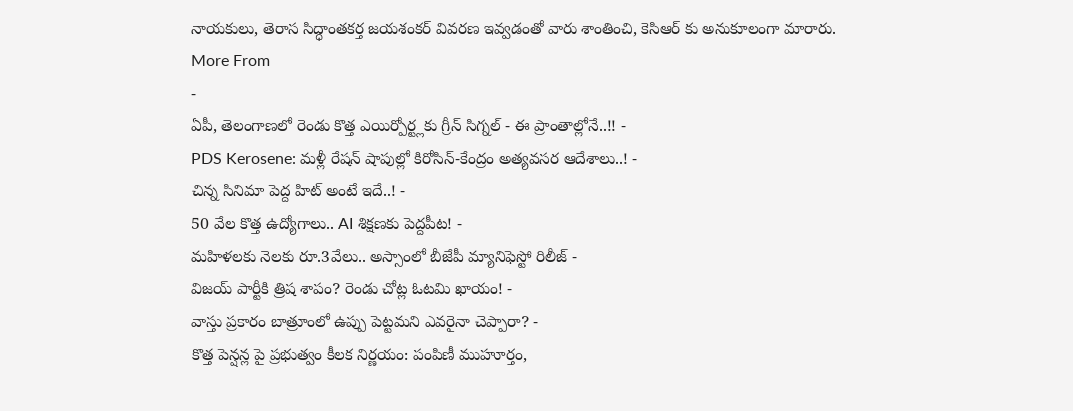నాయకులు, తెరాస సిద్ధాంతకర్త జయశంకర్ వివరణ ఇవ్వడంతో వారు శాంతించి, కెసిఆర్ కు అనుకూలంగా మారారు.
More From
-
ఏపీ, తెలంగాణలో రెండు కొత్త ఎయిర్పోర్ట్లకు గ్రీన్ సిగ్నల్ - ఈ ప్రాంతాల్లోనే..!! -
PDS Kerosene: మళ్లీ రేషన్ షాపుల్లో కిరోసిన్-కేంద్రం అత్యవసర ఆదేశాలు..! -
చిన్న సినిమా పెద్ద హిట్ అంటే ఇదే..! -
50 వేల కొత్త ఉద్యోగాలు.. AI శిక్షణకు పెద్దపీట! -
మహిళలకు నెలకు రూ.3వేలు.. అస్సాంలో బీజేపీ మ్యానిఫెస్టో రిలీజ్ -
విజయ్ పార్టీకి త్రిష శాపం? రెండు చోట్ల ఓటమి ఖాయం! -
వాస్తు ప్రకారం బాత్రూంలో ఉప్పు పెట్టమని ఎవరైనా చెప్పారా? -
కొత్త పెన్షన్ల పై ప్రభుత్వం కీలక నిర్ణయం: పంపిణీ ముహూర్తం,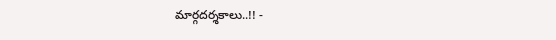మార్గదర్శకాలు..!! -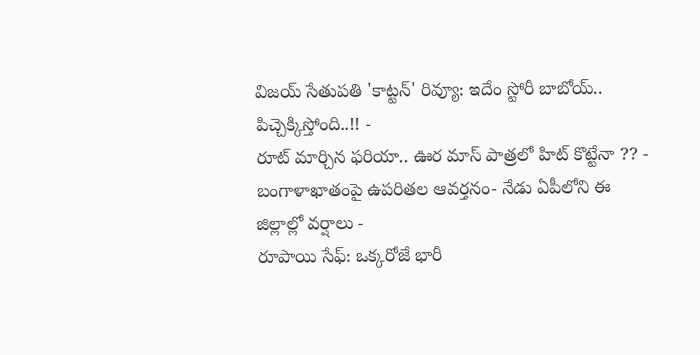విజయ్ సేతుపతి 'కాట్టన్' రివ్యూ: ఇదేం స్టోరీ బాబోయ్.. పిచ్చెక్కిస్తోంది..!! -
రూట్ మార్చిన ఫరియా.. ఊర మాస్ పాత్రలో హిట్ కొట్టేనా ?? -
బంగాళాఖాతంపై ఉపరితల ఆవర్తనం- నేడు ఏపీలోని ఈ జిల్లాల్లో వర్షాలు -
రూపాయి సేఫ్: ఒక్కరోజే భారీ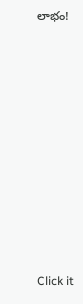లాభం!












Click it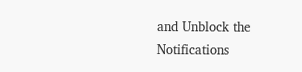and Unblock the Notifications